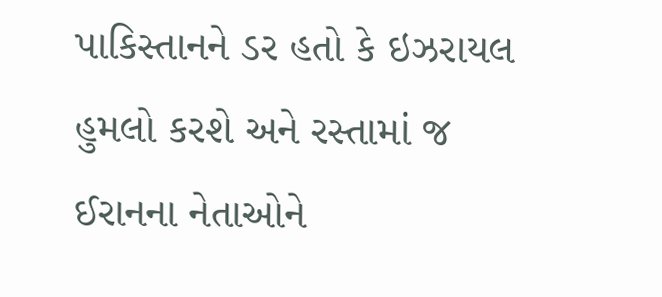પાકિસ્તાનને ડર હતો કે ઇઝરાયલ હુમલો કરશે અને રસ્તામાં જ ઈરાનના નેતાઓને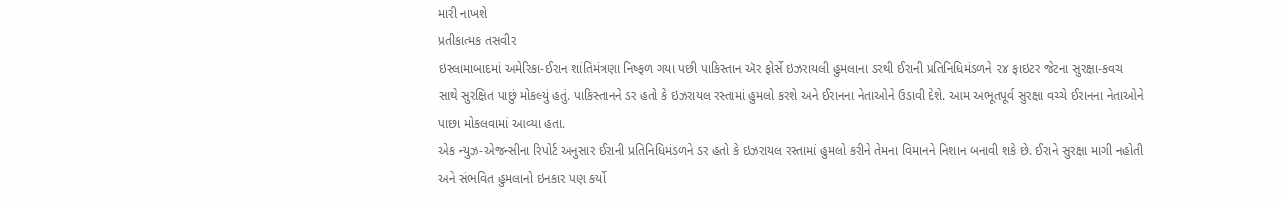મારી નાખશે
પ્રતીકાત્મક તસવીર
ઇસ્લામાબાદમાં અમેરિકા-ઈરાન શાંતિમંત્રણા નિષ્ફળ ગયા પછી પાકિસ્તાન ઍર ફોર્સે ઇઝરાયલી હુમલાના ડરથી ઈરાની પ્રતિનિધિમંડળને ૨૪ ફાઇટર જેટના સુરક્ષા-કવચ સાથે સુરક્ષિત પાછું મોકલ્યું હતું. પાકિસ્તાનને ડર હતો કે ઇઝરાયલ રસ્તામાં હુમલો કરશે અને ઈરાનના નેતાઓને ઉડાવી દેશે. આમ અભૂતપૂર્વ સુરક્ષા વચ્ચે ઈરાનના નેતાઓને પાછા મોકલવામાં આવ્યા હતા.
એક ન્યુઝ-એજન્સીના રિપોર્ટ અનુસાર ઈરાની પ્રતિનિધિમંડળને ડર હતો કે ઇઝરાયલ રસ્તામાં હુમલો કરીને તેમના વિમાનને નિશાન બનાવી શકે છે. ઈરાને સુરક્ષા માગી નહોતી અને સંભવિત હુમલાનો ઇનકાર પણ કર્યો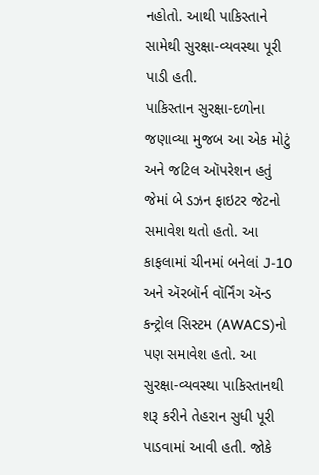નહોતો. આથી પાકિસ્તાને સામેથી સુરક્ષા-વ્યવસ્થા પૂરી પાડી હતી.
પાકિસ્તાન સુરક્ષા-દળોના જણાવ્યા મુજબ આ એક મોટું અને જટિલ ઑપરેશન હતું જેમાં બે ડઝન ફાઇટર જેટનો સમાવેશ થતો હતો. આ કાફલામાં ચીનમાં બનેલાં J-10 અને ઍરબૉર્ન વૉર્નિંગ ઍન્ડ કન્ટ્રોલ સિસ્ટમ (AWACS)નો પણ સમાવેશ હતો. આ સુરક્ષા-વ્યવસ્થા પાકિસ્તાનથી શરૂ કરીને તેહરાન સુધી પૂરી પાડવામાં આવી હતી. જોકે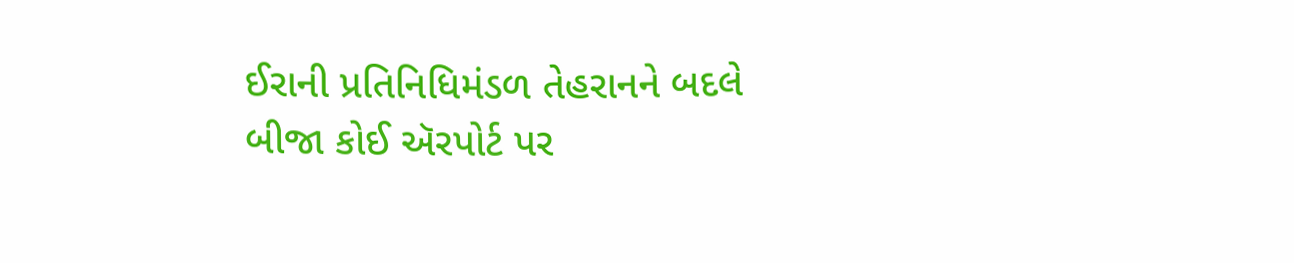ઈરાની પ્રતિનિધિમંડળ તેહરાનને બદલે બીજા કોઈ ઍરપોર્ટ પર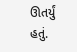ઊતર્યું હતું.